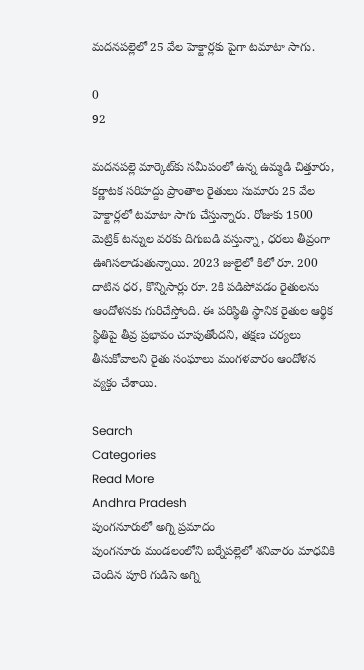మదనపల్లెలో 25 వేల హెక్టార్లకు పైగా టమాటా సాగు.

0
92

మదనపల్లె మార్కెట్‌కు సమీపంలో ఉన్న ఉమ్మడి చిత్తూరు, కర్ణాటక సరిహద్దు ప్రాంతాల రైతులు సుమారు 25 వేల హెక్టార్లలో టమాటా సాగు చేస్తున్నారు. రోజుకు 1500 మెట్రిక్ టన్నుల వరకు దిగుబడి వస్తున్నా, ధరలు తీవ్రంగా ఊగిసలాడుతున్నాయి. 2023 జులైలో కిలో రూ. 200 దాటిన ధర, కొన్నిసార్లు రూ. 2కి పడిపోవడం రైతులను ఆందోళనకు గురిచేస్తోంది. ఈ పరిస్థితి స్థానిక రైతుల ఆర్థిక స్థితిపై తీవ్ర ప్రభావం చూపుతోందని, తక్షణ చర్యలు తీసుకోవాలని రైతు సంఘాలు మంగళవారం ఆందోళన వ్యక్తం చేశాయి.

Search
Categories
Read More
Andhra Pradesh
పుంగనూరులో అగ్ని ప్రమాదం
పుంగనూరు మండలంలోని బర్నేపల్లెలో శనివారం మాధవికి చెందిన పూరి గుడిసె అగ్ని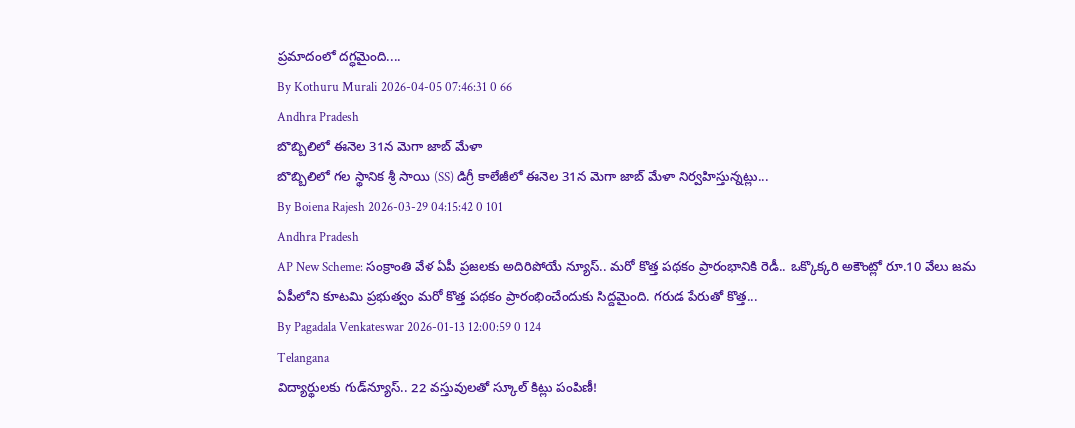ప్రమాదంలో దగ్ధమైంది....
By Kothuru Murali 2026-04-05 07:46:31 0 66
Andhra Pradesh
బొబ్బిలిలో ఈనెల 31న మెగా జాబ్ మేళా
బొబ్బిలిలో గల స్థానిక శ్రీ సాయి (SS) డిగ్రీ కాలేజీలో ఈనెల 31న మెగా జాబ్ మేళా నిర్వహిస్తున్నట్లు...
By Boiena Rajesh 2026-03-29 04:15:42 0 101
Andhra Pradesh
AP New Scheme: సంక్రాంతి వేళ ఏపీ ప్రజలకు అదిరిపోయే న్యూస్.. మరో కొత్త పథకం ప్రారంభానికి రెడీ.. ఒక్కొక్కరి అకౌంట్లో రూ.10 వేలు జమ
ఏపీలోని కూటమి ప్రభుత్వం మరో కొత్త పథకం ప్రారంభించేందుకు సిద్దమైంది. గరుడ పేరుతో కొత్త...
By Pagadala Venkateswar 2026-01-13 12:00:59 0 124
Telangana
విద్యార్థులకు గుడ్‌న్యూస్.. 22 వస్తువులతో స్కూల్‌ కిట్లు పంపిణీ!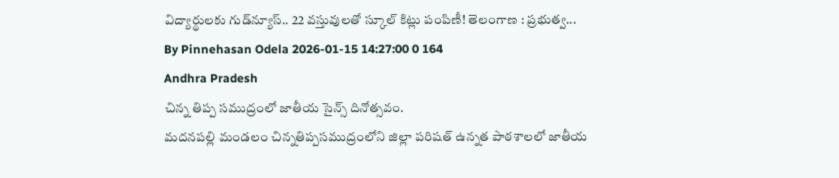విద్యార్థులకు గుడ్‌న్యూస్.. 22 వస్తువులతో స్కూల్‌ కిట్లు పంపిణీ! తెలంగాణ : ప్రభుత్వ...
By Pinnehasan Odela 2026-01-15 14:27:00 0 164
Andhra Pradesh
చిన్న తిప్ప సముద్రంలో జాతీయ సైన్స్ దినోత్సవం.
మదనపల్లి మండలం చిన్నతిప్పసముద్రంలోని జిల్లా పరిషత్ ఉన్నత పాఠశాలలో జాతీయ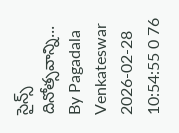సైన్స్ దినోత్సవాన్ని...
By Pagadala Venkateswar 2026-02-28 10:54:55 0 76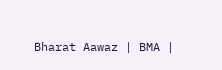Bharat Aawaz | BMA |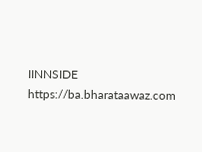IINNSIDE https://ba.bharataawaz.com